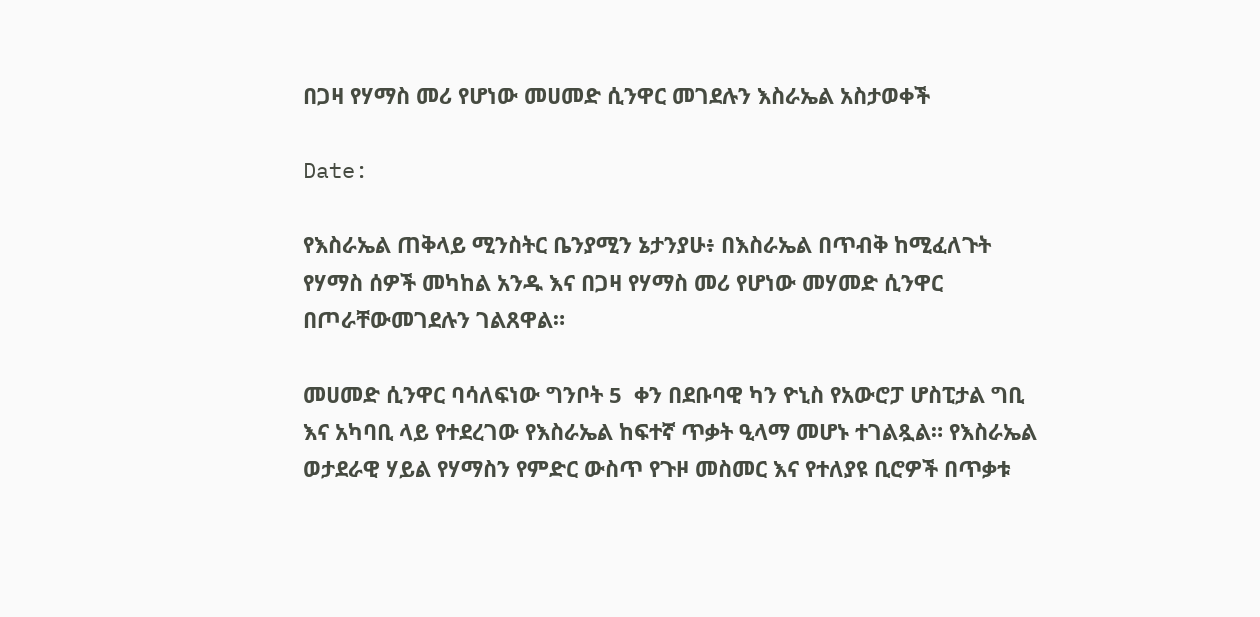በጋዛ የሃማስ መሪ የሆነው መሀመድ ሲንዋር መገደሉን እስራኤል አስታወቀች

Date:

የእስራኤል ጠቅላይ ሚንስትር ቤንያሚን ኔታንያሁ፥ በእስራኤል በጥብቅ ከሚፈለጉት የሃማስ ሰዎች መካከል አንዱ እና በጋዛ የሃማስ መሪ የሆነው መሃመድ ሲንዋር በጦራቸውመገደሉን ገልጸዋል።

መሀመድ ሲንዋር ባሳለፍነው ግንቦት 5  ቀን በደቡባዊ ካን ዮኒስ የአውሮፓ ሆስፒታል ግቢ እና አካባቢ ላይ የተደረገው የእስራኤል ከፍተኛ ጥቃት ዒላማ መሆኑ ተገልጿል። የእስራኤል ወታደራዊ ሃይል የሃማስን የምድር ውስጥ የጉዞ መስመር እና የተለያዩ ቢሮዎች በጥቃቱ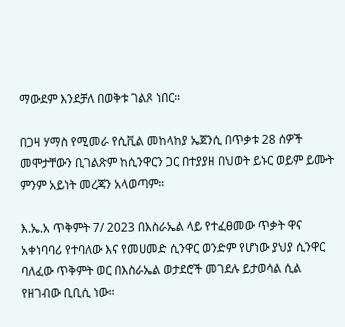ማውደም እንደቻለ በወቅቱ ገልጾ ነበር።

በጋዛ ሃማስ የሚመራ የሲቪል መከላከያ ኤጀንሲ በጥቃቱ 28 ሰዎች መሞታቸውን ቢገልጽም ከሲንዋርን ጋር በተያያዘ በህወት ይኑር ወይም ይሙት ምንም አይነት መረጃን አላወጣም።

እ.ኤ.አ ጥቅምት 7/ 2023 በእስራኤል ላይ የተፈፀመው ጥቃት ዋና አቀነባባሪ የተባለው እና የመሀመድ ሲንዋር ወንድም የሆነው ያህያ ሲንዋር ባለፈው ጥቅምት ወር በእስራኤል ወታደሮች መገደሉ ይታወሳል ሲል የዘገብው ቢቢሲ ነው።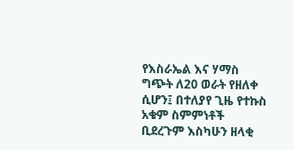የእስራኤል እና ሃማስ ግጭት ለ20 ወራት የዘለቀ ሲሆን፤ በተለያየ ጊዜ የተኩስ አቁም ስምምነቶች ቢደረጉም እስካሁን ዘላቂ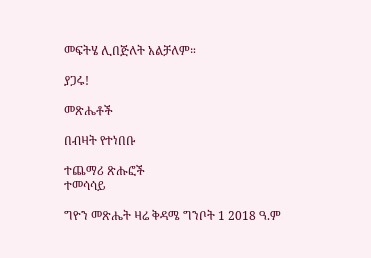መፍትሄ ሊበጅለት አልቻለም።

ያጋሩ!

መጽሔቶች

በብዛት የተነበቡ

ተጨማሪ ጽሑፎች
ተመሳሳይ

ግዮን መጽሔት ዛሬ ቅዳሜ ግንቦት 1 2018 ዓ.ም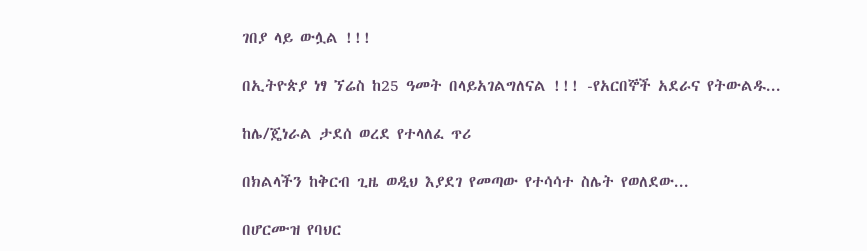ገበያ ላይ ውሏል !!!

በኢትዮጵያ ነፃ ኘሬስ ከ25 ዓመት በላይአገልግለናል !!! -የአርበኞች አደራና የትውልዱ...

ከሌ/ጄነራል ታደሰ ወረደ የተላለፈ ጥሪ

በክልላችን ከቅርብ ጊዜ ወዲህ እያደገ የመጣው የተሳሳተ ስሌት የወለደው...

በሆርሙዝ የባህር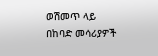ወሽመጥ ላይ በከባድ መሳሪያዎች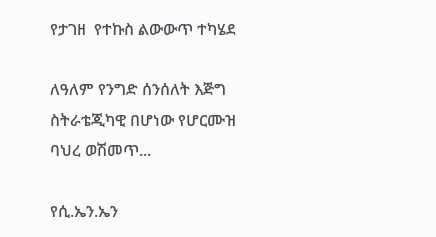የታገዘ  የተኩስ ልውውጥ ተካሄደ

ለዓለም የንግድ ሰንሰለት እጅግ ስትራቴጂካዊ በሆነው የሆርሙዝ ባህረ ወሽመጥ...

የሲ.ኤን.ኤን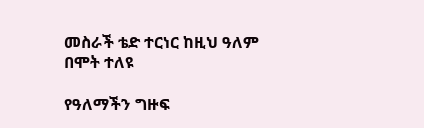መስራች ቴድ ተርነር ከዚህ ዓለም በሞት ተለዩ

የዓለማችን ግዙፍ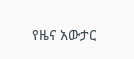የዜና አውታር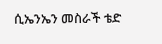ሲኤንኤን መስራች ቴድ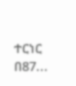ተርነር በ87...